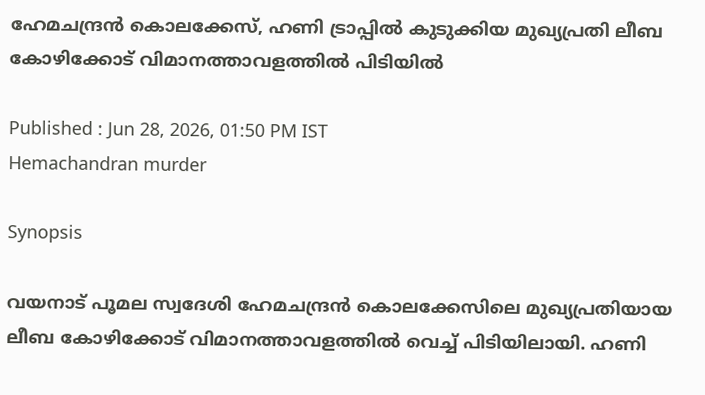ഹേമചന്ദ്രൻ കൊലക്കേസ്, ഹണി ട്രാപ്പിൽ കുടുക്കിയ മുഖ്യപ്രതി ലീബ കോഴിക്കോട് വിമാനത്താവളത്തിൽ പിടിയിൽ

Published : Jun 28, 2026, 01:50 PM IST
Hemachandran murder

Synopsis

വയനാട് പൂമല സ്വദേശി ഹേമചന്ദ്രൻ കൊലക്കേസിലെ മുഖ്യപ്രതിയായ ലീബ കോഴിക്കോട് വിമാനത്താവളത്തിൽ വെച്ച് പിടിയിലായി. ഹണി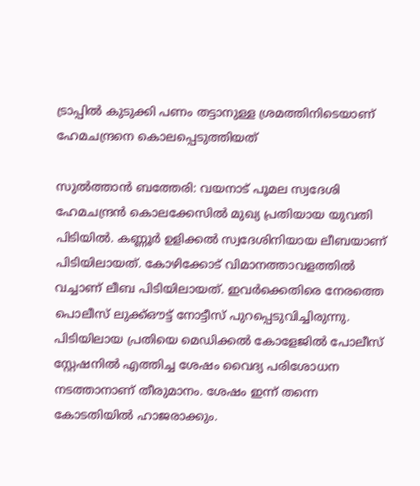ട്രാപ്പിൽ കുടുക്കി പണം തട്ടാനുള്ള ശ്രമത്തിനിടെയാണ് ഹേമചന്ദ്രനെ കൊലപ്പെടുത്തിയത്

സുൽത്താൻ ബത്തേരി: വയനാട് പൂമല സ്വദേശി ഹേമചന്ദ്രൻ കൊലക്കേസിൽ മുഖ്യ പ്രതിയായ യുവതി പിടിയിൽ. കണ്ണൂർ ഉളിക്കൽ സ്വദേശിനിയായ ലീബയാണ് പിടിയിലായത്. കോഴിക്കോട് വിമാനത്താവളത്തിൽ വച്ചാണ് ലീബ പിടിയിലായത്. ഇവർക്കെതിരെ നേരത്തെ പൊലീസ് ലുക്ക്ഔട്ട് നോട്ടീസ് പുറപ്പെടുവിച്ചിരുന്നു. പിടിയിലായ പ്രതിയെ മെഡിക്കൽ കോളേജിൽ പോലീസ് സ്റ്റേഷനിൽ എത്തിച്ച ശേഷം വൈദ്യ പരിശോധന നടത്താനാണ് തീരുമാനം. ശേഷം ഇന്ന് തന്നെ കോടതിയിൽ ഹാജരാക്കും.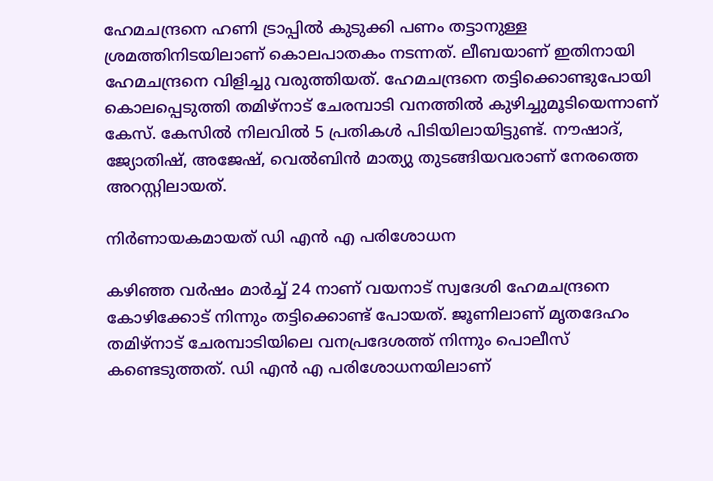ഹേമചന്ദ്രനെ ഹണി ട്രാപ്പിൽ കുടുക്കി പണം തട്ടാനുള്ള ശ്രമത്തിനിടയിലാണ് കൊലപാതകം നടന്നത്. ലീബയാണ് ഇതിനായി ഹേമചന്ദ്രനെ വിളിച്ചു വരുത്തിയത്. ഹേമചന്ദ്രനെ തട്ടിക്കൊണ്ടുപോയി കൊലപ്പെടുത്തി തമിഴ്‌നാട് ചേരമ്പാടി വനത്തിൽ കുഴിച്ചുമൂടിയെന്നാണ് കേസ്. കേസിൽ നിലവിൽ 5 പ്രതികൾ പിടിയിലായിട്ടുണ്ട്. നൗഷാദ്, ജ്യോതിഷ്, അജേഷ്, വെൽബിൻ മാത്യു തുടങ്ങിയവരാണ് നേരത്തെ അറസ്റ്റിലായത്.

നിർണായകമായത് ഡി എൻ എ പരിശോധന

കഴിഞ്ഞ വര്‍ഷം മാര്‍ച്ച് 24 നാണ് വയനാ‍ട് സ്വദേശി ഹേമചന്ദ്രനെ കോഴിക്കോട് നിന്നും തട്ടിക്കൊണ്ട് പോയത്. ജൂണിലാണ് മൃതദേഹം തമിഴ്നാട് ചേരമ്പാടിയിലെ വനപ്രദേശത്ത് നിന്നും പൊലീസ് കണ്ടെടുത്തത്. ഡി എൻ എ പരിശോധനയിലാണ്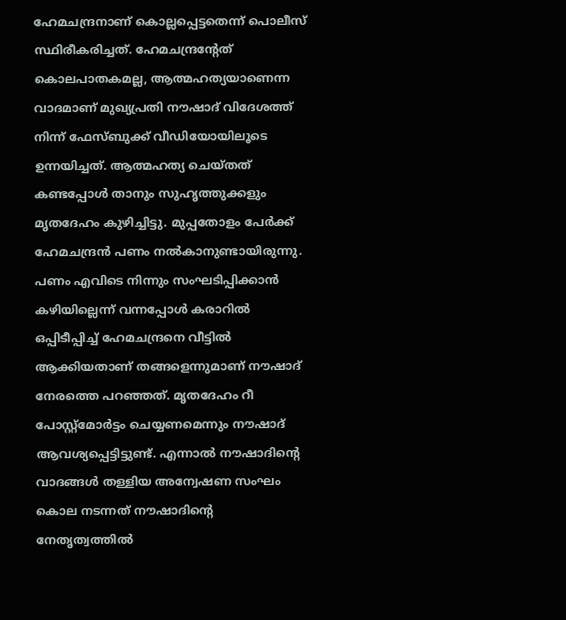ഹേമചന്ദ്രനാണ് കൊല്ലപ്പെട്ടതെന്ന് പൊലീസ് സ്ഥിരീകരിച്ചത്. ഹേമചന്ദ്രന്‍റേത് കൊലപാതകമല്ല, ആത്മഹത്യയാണെന്ന വാദമാണ് മുഖ്യപ്രതി നൗഷാദ് വിദേശത്ത് നിന്ന് ഫേസ്ബുക്ക് വീഡിയോയിലൂടെ ഉന്നയിച്ചത്. ആത്മഹത്യ ചെയ്തത് കണ്ടപ്പോൾ താനും സുഹൃത്തുക്കളും മൃതദേഹം കുഴിച്ചിട്ടു. മുപ്പതോളം പേര്‍ക്ക് ഹേമചന്ദ്രൻ പണം നല്‍കാനുണ്ടായിരുന്നു. പണം എവിടെ നിന്നും സംഘടിപ്പിക്കാൻ കഴിയില്ലെന്ന് വന്നപ്പോള്‍ കരാറില്‍ ഒപ്പിടീപ്പിച്ച് ഹേമചന്ദ്രനെ വീട്ടില്‍ ആക്കിയതാണ് തങ്ങളെന്നുമാണ് നൗഷാദ് നേരത്തെ പറഞ്ഞത്. മൃതദേഹം റീ പോസ്റ്റ്മോർട്ടം ചെയ്യണമെന്നും നൗഷാദ് ആവശ്യപ്പെട്ടിട്ടുണ്ട്. എന്നാല്‍ നൗഷാദിന്‍റെ വാദങ്ങള്‍ തള്ളിയ അന്വേഷണ സംഘം കൊല നടന്നത് നൗഷാദിന്‍റെ നേതൃത്വത്തില്‍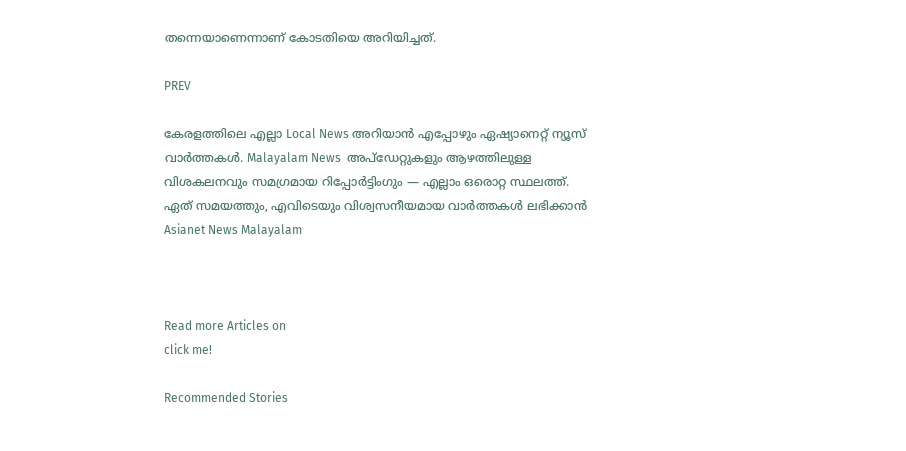തന്നെയാണെന്നാണ് കോടതിയെ അറിയിച്ചത്.

PREV

കേരളത്തിലെ എല്ലാ Local News അറിയാൻ എപ്പോഴും ഏഷ്യാനെറ്റ് ന്യൂസ് വാർത്തകൾ. Malayalam News  അപ്‌ഡേറ്റുകളും ആഴത്തിലുള്ള വിശകലനവും സമഗ്രമായ റിപ്പോർട്ടിംഗും — എല്ലാം ഒരൊറ്റ സ്ഥലത്ത്. ഏത് സമയത്തും, എവിടെയും വിശ്വസനീയമായ വാർത്തകൾ ലഭിക്കാൻ Asianet News Malayalam



Read more Articles on
click me!

Recommended Stories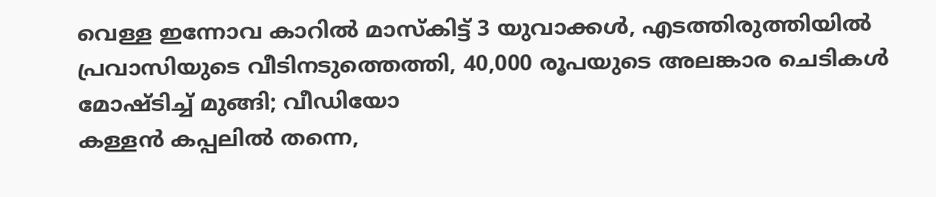വെള്ള ഇന്നോവ കാറിൽ മാസ്കിട്ട് 3 യുവാക്കൾ, എടത്തിരുത്തിയിൽ പ്രവാസിയുടെ വീടിനടുത്തെത്തി, 40,000 രൂപയുടെ അലങ്കാര ചെടികൾ മോഷ്ടിച്ച് മുങ്ങി; വീഡിയോ
കള്ളൻ കപ്പലിൽ തന്നെ,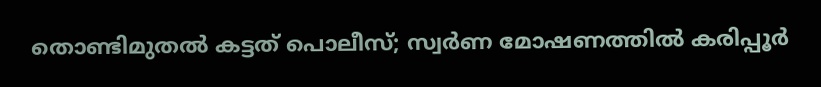തൊണ്ടിമുതൽ കട്ടത് പൊലീസ്; സ്വര്‍ണ മോഷണത്തിൽ കരിപ്പൂര്‍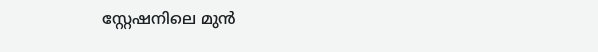സ്റ്റേഷനിലെ മുൻ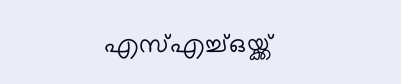എസ്‍എച്ച്ഒയ്ക്ക്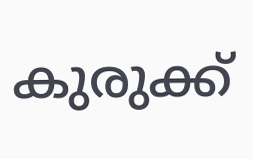കുരുക്ക്